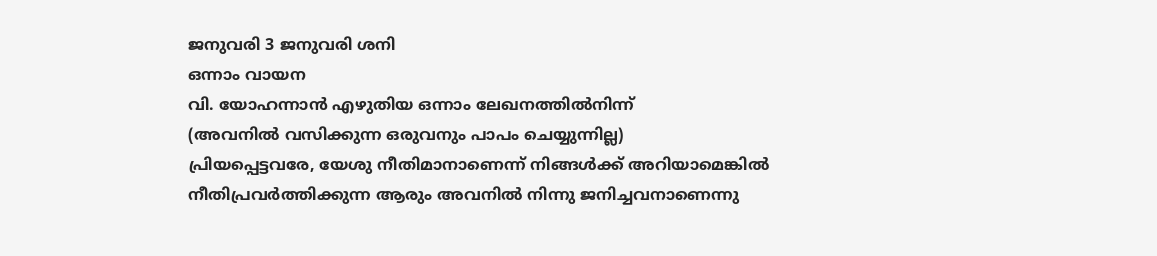ജനുവരി 3 ജനുവരി ശനി
ഒന്നാം വായന
വി. യോഹന്നാൻ എഴുതിയ ഒന്നാം ലേഖനത്തിൽനിന്ന്
(അവനിൽ വസിക്കുന്ന ഒരുവനും പാപം ചെയ്യുന്നില്ല)
പ്രിയപ്പെട്ടവരേ, യേശു നീതിമാനാണെന്ന് നിങ്ങൾക്ക് അറിയാമെങ്കിൽ നീതിപ്രവർത്തിക്കുന്ന ആരും അവനിൽ നിന്നു ജനിച്ചവനാണെന്നു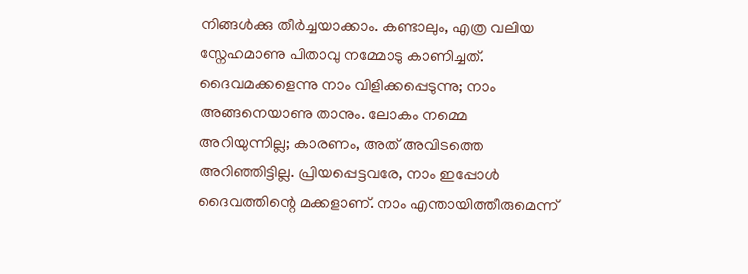നിങ്ങൾക്കു തീർച്ചയാക്കാം. കണ്ടാലും, എത്ര വലിയ സ്നേഹമാണു പിതാവു നമ്മോടു കാണിച്ചത്. ദൈവമക്കളെന്നു നാം വിളിക്കപ്പെടുന്നു; നാം അങ്ങനെയാണു താനും. ലോകം നമ്മെ അറിയുന്നില്ല; കാരണം, അത് അവിടത്തെ അറിഞ്ഞിട്ടില്ല. പ്രിയപ്പെട്ടവരേ, നാം ഇപ്പോൾ ദൈവത്തിന്റെ മക്കളാണ്. നാം എന്തായിത്തീരുമെന്ന്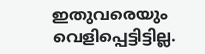ഇതുവരെയും വെളിപ്പെട്ടിട്ടില്ല.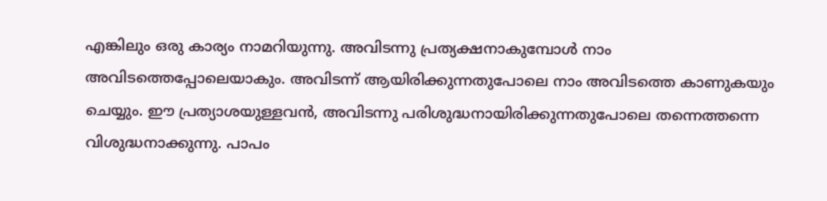എങ്കിലും ഒരു കാര്യം നാമറിയുന്നു. അവിടന്നു പ്രത്യക്ഷനാകുമ്പോൾ നാം അവിടത്തെപ്പോലെയാകും. അവിടന്ന് ആയിരിക്കുന്നതുപോലെ നാം അവിടത്തെ കാണുകയും ചെയ്യും. ഈ പ്രത്യാശയുള്ളവൻ, അവിടന്നു പരിശുദ്ധനായിരിക്കുന്നതുപോലെ തന്നെത്തന്നെ വിശുദ്ധനാക്കുന്നു. പാപം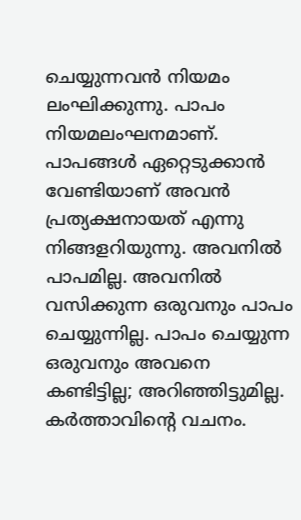ചെയ്യുന്നവൻ നിയമം ലംഘിക്കുന്നു. പാപം നിയമലംഘനമാണ്. പാപങ്ങൾ ഏറ്റെടുക്കാൻ വേണ്ടിയാണ് അവൻ പ്രത്യക്ഷനായത് എന്നു നിങ്ങളറിയുന്നു. അവനിൽ പാപമില്ല. അവനിൽ വസിക്കുന്ന ഒരുവനും പാപം ചെയ്യുന്നില്ല. പാപം ചെയ്യുന്ന ഒരുവനും അവനെ കണ്ടിട്ടില്ല; അറിഞ്ഞിട്ടുമില്ല.
കർത്താവിന്റെ വചനം.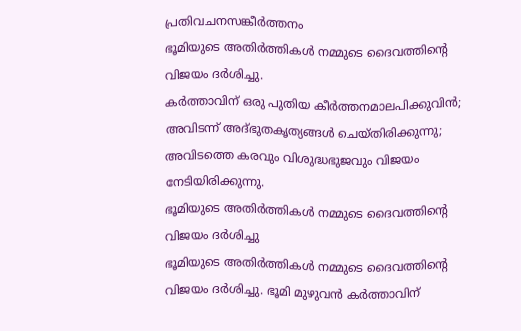പ്രതിവചനസങ്കീർത്തനം
ഭൂമിയുടെ അതിർത്തികൾ നമ്മുടെ ദൈവത്തിന്റെ വിജയം ദർശിച്ചു.
കർത്താവിന് ഒരു പുതിയ കീർത്തനമാലപിക്കുവിൻ; അവിടന്ന് അദ്ഭുതകൃത്യങ്ങൾ ചെയ്തിരിക്കുന്നു; അവിടത്തെ കരവും വിശുദ്ധഭുജവും വിജയം നേടിയിരിക്കുന്നു.
ഭൂമിയുടെ അതിർത്തികൾ നമ്മുടെ ദൈവത്തിന്റെ വിജയം ദർശിച്ചു
ഭൂമിയുടെ അതിർത്തികൾ നമ്മുടെ ദൈവത്തിന്റെ വിജയം ദർശിച്ചു. ഭൂമി മുഴുവൻ കർത്താവിന്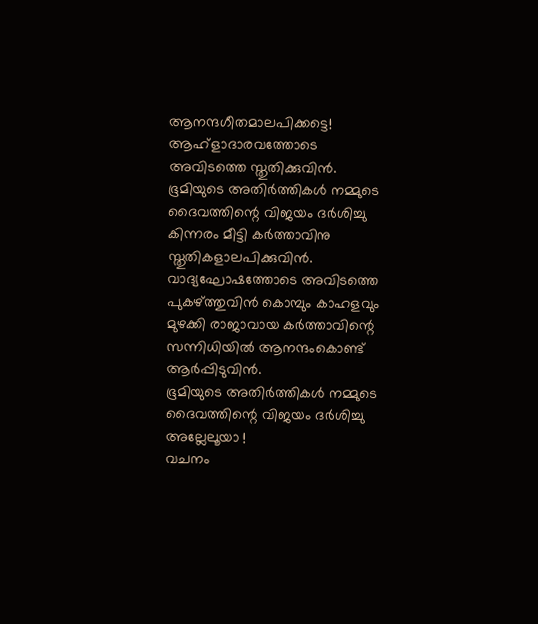ആനന്ദഗീതമാലപിക്കട്ടെ! ആഹ്ളാദാരവത്തോടെ അവിടത്തെ സ്തുതിക്കുവിൻ.
ഭൂമിയുടെ അതിർത്തികൾ നമ്മുടെ ദൈവത്തിന്റെ വിജയം ദർശിച്ചു
കിന്നരം മീട്ടി കർത്താവിനു സ്തുതികളാലപിക്കുവിൻ. വാദ്യഘോഷത്തോടെ അവിടത്തെ പുകഴ്ത്തുവിൻ കൊമ്പും കാഹളവും മുഴക്കി രാജാവായ കർത്താവിന്റെ സന്നിധിയിൽ ആനന്ദംകൊണ്ട് ആർപ്പിടുവിൻ.
ഭൂമിയുടെ അതിർത്തികൾ നമ്മുടെ ദൈവത്തിന്റെ വിജയം ദർശിച്ചു
അല്ലേലൂയാ !
വചനം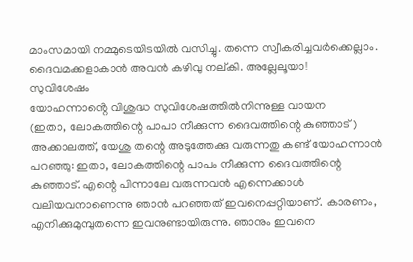മാംസമായി നമ്മുടെയിടയിൽ വസിച്ചു. തന്നെ സ്വീകരിച്ചവർക്കെല്ലാം. ദൈവമക്കളാകാൻ അവൻ കഴിവു നല്കി. അല്ലേലൂയാ!
സുവിശേഷം
യോഹന്നാൻ്റെ വിശുദ്ധ സുവിശേഷത്തിൽനിന്നുള്ള വായന
(ഇതാ, ലോകത്തിന്റെ പാപാ നീക്കുന്ന ദൈവത്തിന്റെ കുഞ്ഞാട്)
അക്കാലത്ത്, യേശു തന്റെ അടുത്തേക്കു വരുന്നതു കണ്ട് യോഹന്നാൻ പറഞ്ഞു: ഇതാ, ലോകത്തിന്റെ പാപം നീക്കുന്ന ദൈവത്തിന്റെ കുഞ്ഞാട്. എന്റെ പിന്നാലേ വരുന്നവൻ എന്നെക്കാൾ വലിയവനാണെന്നു ഞാൻ പറഞ്ഞത് ഇവനെപ്പറ്റിയാണ്. കാരണം, എനിക്കുമുമ്പുതന്നെ ഇവനുണ്ടായിരുന്നു. ഞാനും ഇവനെ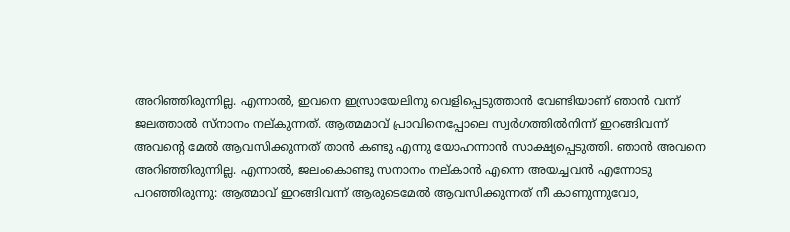അറിഞ്ഞിരുന്നില്ല. എന്നാൽ, ഇവനെ ഇസ്രായേലിനു വെളിപ്പെടുത്താൻ വേണ്ടിയാണ് ഞാൻ വന്ന് ജലത്താൽ സ്നാനം നല്കുന്നത്. ആത്മമാവ് പ്രാവിനെപ്പോലെ സ്വർഗത്തിൽനിന്ന് ഇറങ്ങിവന്ന് അവന്റെ മേൽ ആവസിക്കുന്നത് താൻ കണ്ടു എന്നു യോഹന്നാൻ സാക്ഷ്യപ്പെടുത്തി. ഞാൻ അവനെ അറിഞ്ഞിരുന്നില്ല. എന്നാൽ, ജലംകൊണ്ടു സനാനം നല്കാൻ എന്നെ അയച്ചവൻ എന്നോടു പറഞ്ഞിരുന്നു: ആത്മാവ് ഇറങ്ങിവന്ന് ആരുടെമേൽ ആവസിക്കുന്നത് നീ കാണുന്നുവോ,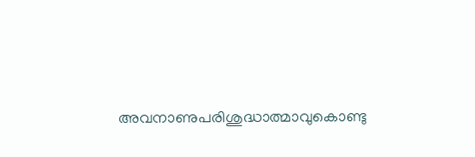അവനാണുപരിശുദ്ധാത്മാവുകൊണ്ടു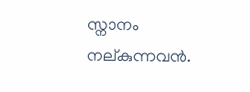സ്നാനം നല്കുന്നവൻ.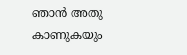ഞാൻ അതു കാണുകയും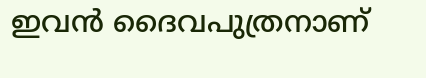ഇവൻ ദൈവപുത്രനാണ്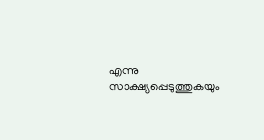എന്നു സാക്ഷ്യപ്പെടുത്തുകയും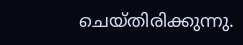ചെയ്തിരിക്കുന്നു.